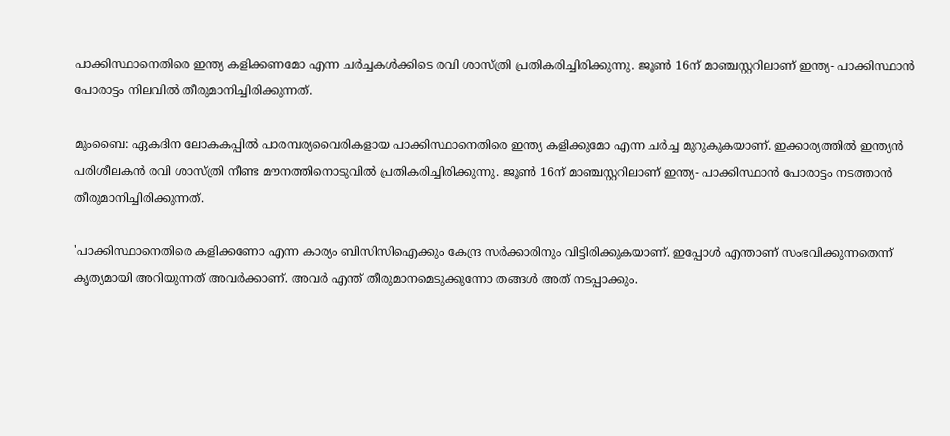പാക്കിസ്ഥാനെതിരെ ഇന്ത്യ കളിക്കണമോ എന്ന ചര്‍ച്ചകള്‍ക്കിടെ രവി ശാസ്ത്രി പ്രതികരിച്ചിരിക്കുന്നു. ജൂണ്‍ 16ന് മാഞ്ചസ്റ്ററിലാണ് ഇന്ത്യ- പാക്കിസ്ഥാന്‍ പോരാട്ടം നിലവില്‍ തീരുമാനിച്ചിരിക്കുന്നത്.

മുംബൈ: ഏകദിന ലോകകപ്പില്‍ പാരമ്പര്യവൈരികളായ പാക്കിസ്ഥാനെതിരെ ഇന്ത്യ കളിക്കുമോ എന്ന ചര്‍ച്ച മുറുകുകയാണ്. ഇക്കാര്യത്തില്‍ ഇന്ത്യന്‍ പരിശീലകന്‍ രവി ശാസ്ത്രി നീണ്ട മൗനത്തിനൊടുവില്‍ പ്രതികരിച്ചിരിക്കുന്നു. ജൂണ്‍ 16ന് മാഞ്ചസ്റ്ററിലാണ് ഇന്ത്യ- പാക്കിസ്ഥാന്‍ പോരാട്ടം നടത്താന്‍ തീരുമാനിച്ചിരിക്കുന്നത്.

'പാക്കിസ്ഥാനെതിരെ കളിക്കണോ എന്ന കാര്യം ബിസിസിഐക്കും കേന്ദ്ര സര്‍ക്കാരിനും വിട്ടിരിക്കുകയാണ്. ഇപ്പോള്‍ എന്താണ് സംഭവിക്കുന്നതെന്ന് കൃത്യമായി അറിയുന്നത് അവര്‍ക്കാണ്. അവര്‍ എന്ത് തീരുമാനമെടുക്കുന്നോ തങ്ങള്‍ അത് നടപ്പാക്കും.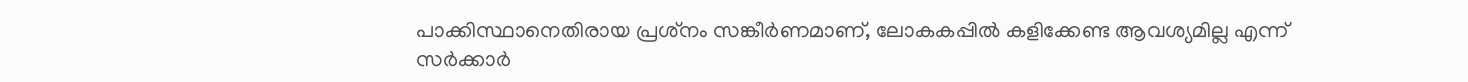പാക്കിസ്ഥാനെതിരായ പ്രശ്‌നം സങ്കീര്‍ണമാണ്, ലോകകപ്പില്‍ കളിക്കേണ്ട ആവശ്യമില്ല എന്ന് സര്‍ക്കാര്‍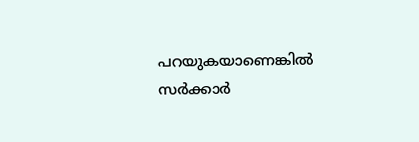പറയുകയാണെങ്കില്‍ സര്‍ക്കാര്‍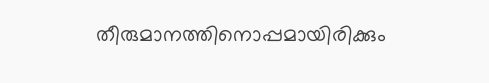തീരുമാനത്തിനൊപ്പമായിരിക്കും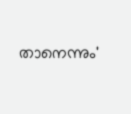താനെന്നും'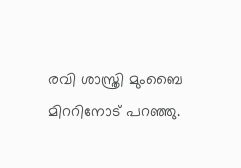രവി ശാസ്ത്രി മുംബൈ മിററിനോട് പറഞ്ഞു.